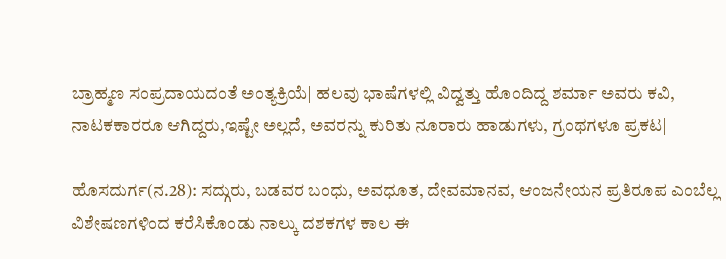ಬ್ರಾಹ್ಮಣ ಸಂಪ್ರದಾಯದಂತೆ ಅಂತ್ಯಕ್ರಿಯೆ| ಹಲವು ಭಾಷೆಗಳಲ್ಲಿ ವಿದ್ವತ್ತು ಹೊಂದಿದ್ದ ಶರ್ಮಾ ಅವರು ಕವಿ, ನಾಟಕಕಾರರೂ ಆಗಿದ್ದರು,ಇಷ್ಟೇ ಅಲ್ಲದೆ, ಅವರನ್ನು ಕುರಿತು ನೂರಾರು ಹಾಡುಗಳು, ಗ್ರಂಥಗಳೂ ಪ್ರಕಟ|

ಹೊಸದುರ್ಗ(ನ.28): ಸದ್ಗುರು, ಬಡವರ ಬಂಧು, ಅವಧೂತ, ದೇವಮಾನವ, ಆಂಜನೇಯನ ಪ್ರತಿರೂಪ ಎಂಬೆಲ್ಲ ವಿಶೇಷಣಗಳಿಂದ ಕರೆಸಿಕೊಂಡು ನಾಲ್ಕು ದಶಕಗಳ ಕಾಲ ಈ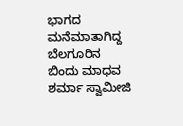ಭಾಗದ ಮನೆಮಾತಾಗಿದ್ದ ಬೆಲಗೂರಿನ ಬಿಂದು ಮಾಧವ ಶರ್ಮಾ ಸ್ವಾಮೀಜಿ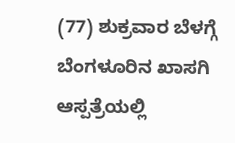(77) ಶುಕ್ರವಾರ ಬೆಳಗ್ಗೆ ಬೆಂಗಳೂರಿನ ಖಾಸಗಿ ಆಸ್ಪತ್ರೆಯಲ್ಲಿ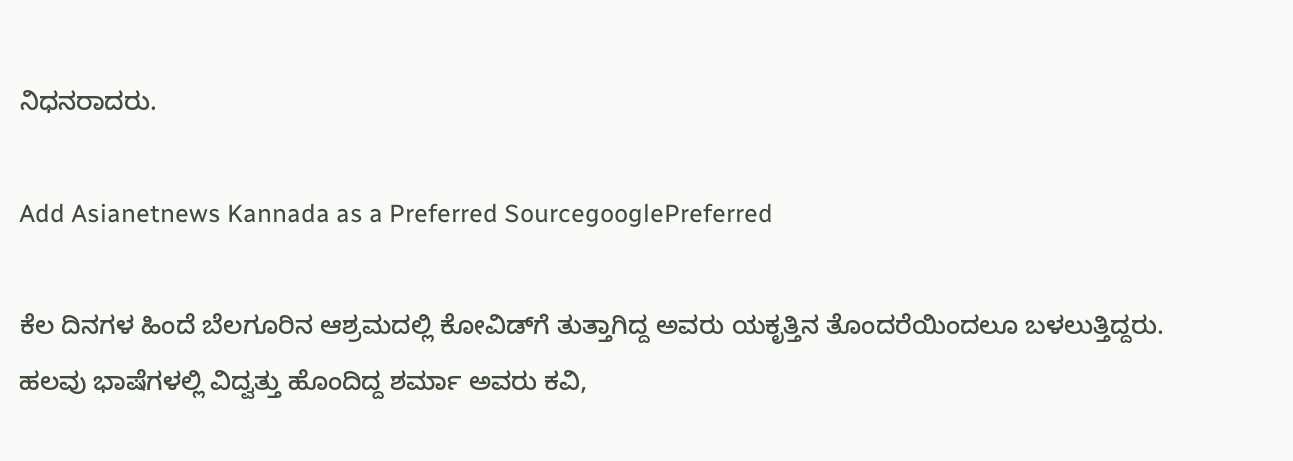ನಿಧನರಾದರು.

Add Asianetnews Kannada as a Preferred SourcegooglePreferred

ಕೆಲ ದಿನಗಳ ಹಿಂದೆ ಬೆಲಗೂರಿನ ಆಶ್ರಮದಲ್ಲಿ ಕೋವಿಡ್‌ಗೆ ತುತ್ತಾಗಿದ್ದ ಅವರು ಯಕೃತ್ತಿನ ತೊಂದರೆಯಿಂದಲೂ ಬಳಲುತ್ತಿದ್ದರು. ಹಲವು ಭಾಷೆಗಳಲ್ಲಿ ವಿದ್ವತ್ತು ಹೊಂದಿದ್ದ ಶರ್ಮಾ ಅವರು ಕವಿ,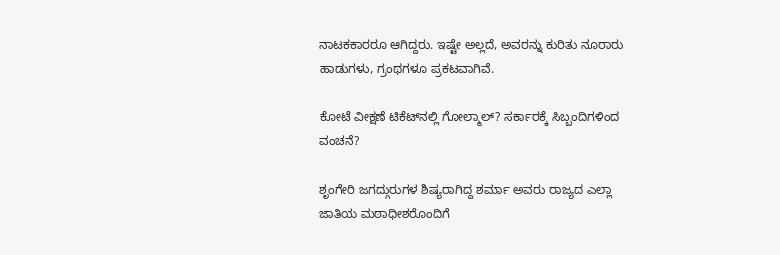ನಾಟಕಕಾರರೂ ಆಗಿದ್ದರು. ಇಷ್ಟೇ ಅಲ್ಲದೆ, ಅವರನ್ನು ಕುರಿತು ನೂರಾರು ಹಾಡುಗಳು, ಗ್ರಂಥಗಳೂ ಪ್ರಕಟವಾಗಿವೆ.

ಕೋಟೆ ವೀಕ್ಷಣೆ ಟಿಕೆಟ್‌ನಲ್ಲಿ ಗೋಲ್ಮಾಲ್? ಸರ್ಕಾರಕ್ಕೆ ಸಿಬ್ಬಂದಿಗಳಿಂದ ವಂಚನೆ?

ಶೃಂಗೇರಿ ಜಗದ್ಗುರುಗಳ ಶಿಷ್ಯರಾಗಿದ್ದ ಶರ್ಮಾ ಅವರು ರಾಜ್ಯದ ಎಲ್ಲಾ ಜಾತಿಯ ಮಠಾಧೀಶರೊಂದಿಗೆ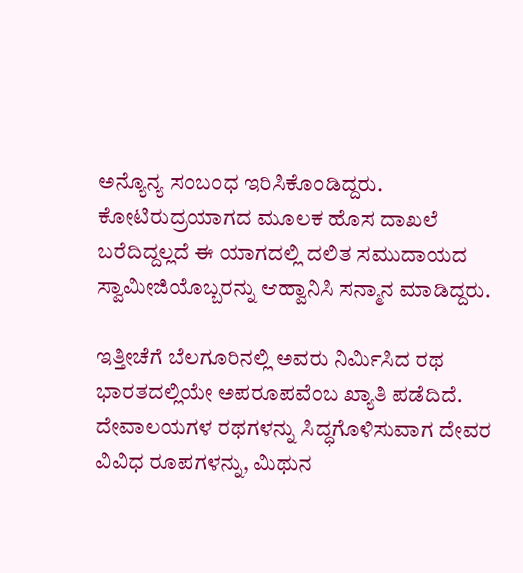ಅನ್ಯೊನ್ಯ ಸಂಬಂಧ ಇರಿಸಿಕೊಂಡಿದ್ದರು. ಕೋಟಿರುದ್ರಯಾಗದ ಮೂಲಕ ಹೊಸ ದಾಖಲೆ ಬರೆದಿದ್ದಲ್ಲದೆ ಈ ಯಾಗದಲ್ಲಿ ದಲಿತ ಸಮುದಾಯದ ಸ್ವಾಮೀಜಿಯೊಬ್ಬರನ್ನು ಆಹ್ವಾನಿಸಿ ಸನ್ಮಾನ ಮಾಡಿದ್ದರು.

ಇತ್ತೀಚೆಗೆ ಬೆಲಗೂರಿನಲ್ಲಿ ಅವರು ನಿರ್ಮಿಸಿದ ರಥ ಭಾರತದಲ್ಲಿಯೇ ಅಪರೂಪವೆಂಬ ಖ್ಯಾತಿ ಪಡೆದಿದೆ. ದೇವಾಲಯಗಳ ರಥಗಳನ್ನು ಸಿದ್ಧಗೊಳಿಸುವಾಗ ದೇವರ ವಿವಿಧ ರೂಪಗಳನ್ನು, ಮಿಥುನ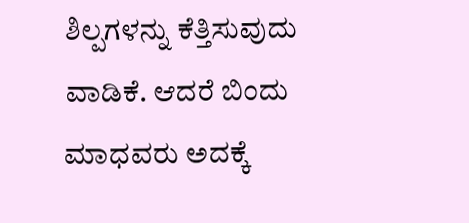ಶಿಲ್ಪಗಳನ್ನು ಕೆತ್ತಿಸುವುದು ವಾಡಿಕೆ. ಆದರೆ ಬಿಂದು ಮಾಧವರು ಅದಕ್ಕೆ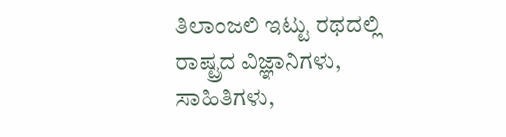ತಿಲಾಂಜಲಿ ಇಟ್ಟು ರಥದಲ್ಲಿ ರಾಷ್ಟ್ರದ ವಿಜ್ಞಾನಿಗಳು, ಸಾಹಿತಿಗಳು,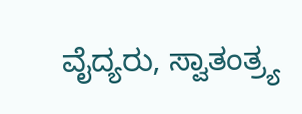ವೈದ್ಯರು, ಸ್ವಾತಂತ್ರ್ಯ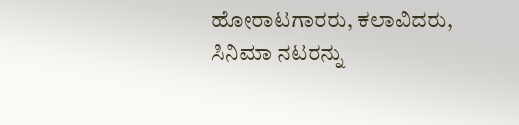ಹೋರಾಟಗಾರರು, ಕಲಾವಿದರು, ಸಿನಿಮಾ ನಟರನ್ನು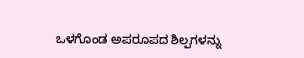ಒಳಗೊಂಡ ಅಪರೂಪದ ಶಿಲ್ಪಗಳನ್ನು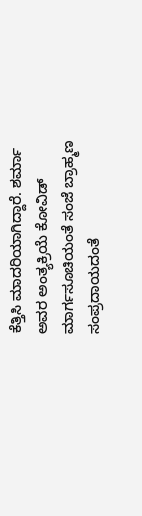ಕೆತ್ತಿಸಿ ಮಾದರಿಯಾಗಿದ್ದಾರೆ. ಶರ್ಮಾ ಅವರ ಅಂತ್ಯಕ್ರಿಯೆ ಕೋವಿಡ್‌ ಮಾರ್ಗಸೂಚಿಯಂತೆ ಸಂಜೆ ಬ್ರಾಹ್ಮಣ ಸಂಪ್ರದಾಯದಂತೆ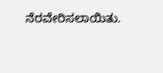ನೆರವೇರಿಸಲಾಯಿತು.